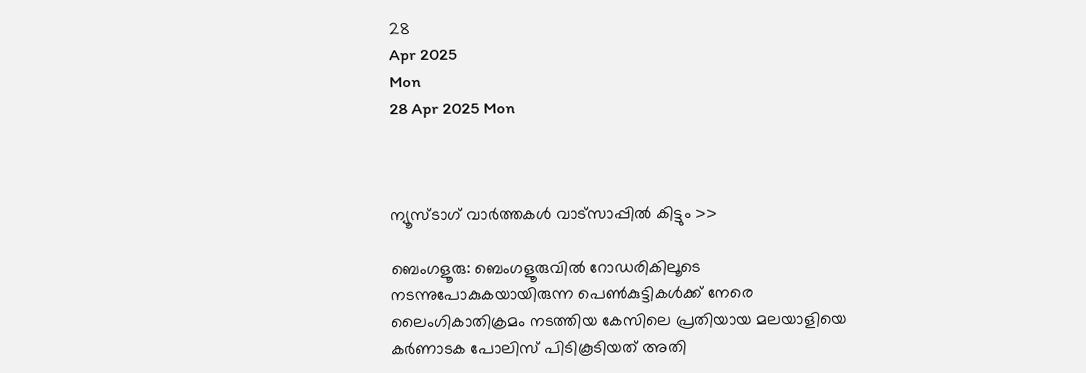28
Apr 2025
Mon
28 Apr 2025 Mon



ന്യൂസ്ടാഗ് വാര്‍ത്തകള്‍ വാട്‌സാപ്പില്‍ കിട്ടും >>

ബെംഗളൂരു: ബെംഗളൂരുവില്‍ റോഡരികിലൂടെ നടന്നുപോകുകയായിരുന്ന പെൺകുട്ടികൾക്ക് നേരെ ലൈംഗികാതിക്രമം നടത്തിയ കേസിലെ പ്രതിയായ മലയാളിയെ കർണാടക പോലിസ് പിടികൂടിയത് അതി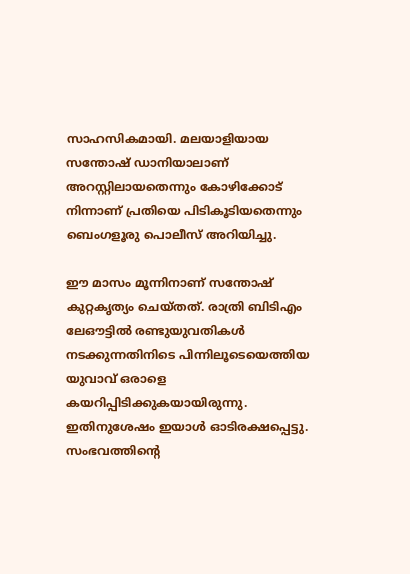സാഹസികമായി. മലയാളിയായ സന്തോഷ് ഡാനിയാലാണ് അറസ്റ്റിലായതെന്നും കോഴിക്കോട് നിന്നാണ് പ്രതിയെ പിടികൂടിയതെന്നും ബെംഗളൂരു പൊലീസ് അറിയിച്ചു.

ഈ മാസം മൂന്നിനാണ് സന്തോഷ് കുറ്റകൃത്യം ചെയ്തത്. രാത്രി ബിടിഎം ലേഔട്ടില്‍ രണ്ടുയുവതികള്‍ നടക്കുന്നതിനിടെ പിന്നിലൂടെയെത്തിയ യുവാവ് ഒരാളെ കയറിപ്പിടിക്കുകയായിരുന്നു. ഇതിനുശേഷം ഇയാള്‍ ഓടിരക്ഷപ്പെട്ടു. സംഭവത്തിൻ്റെ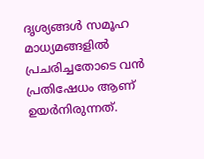ദൃശ്യങ്ങൾ സമൂഹ മാധ്യമങ്ങളിൽ പ്രചരിച്ചതോടെ വൻ പ്രതിഷേധം ആണ് ഉയർനിരുന്നത്.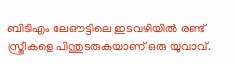ബിടിഎം ലേഔട്ടിലെ ഇടവഴിയിൽ രണ്ട് സ്ത്രീകളെ പിന്തുടരുകയാണ് ഒരു യുവാവ്.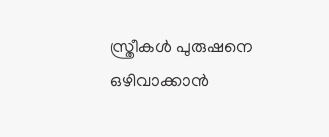സ്ത്രീകൾ പുരുഷനെ ഒഴിവാക്കാൻ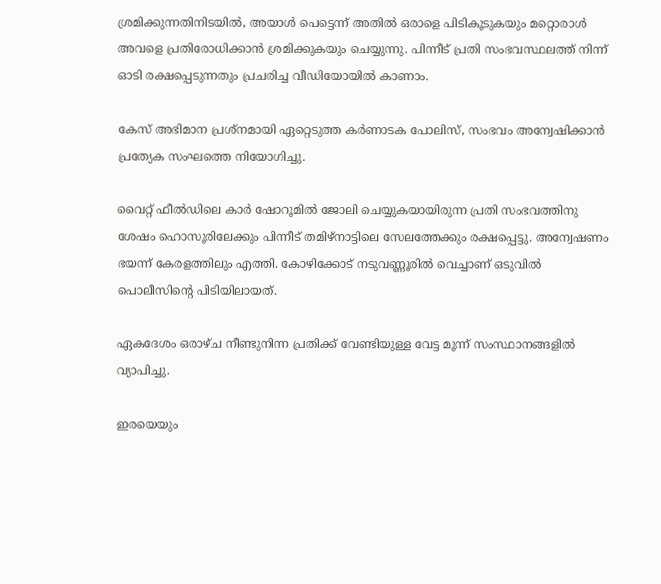ശ്രമിക്കുന്നതിനിടയിൽ, അയാൾ പെട്ടെന്ന് അതിൽ ഒരാളെ പിടികൂടുകയും മറ്റൊരാൾ അവളെ പ്രതിരോധിക്കാൻ ശ്രമിക്കുകയും ചെയ്യുന്നു. പിന്നീട് പ്രതി സംഭവസ്ഥലത്ത് നിന്ന് ഓടി രക്ഷപ്പെടുന്നതും പ്രചരിച്ച വീഡിയോയിൽ കാണാം.

കേസ് അഭിമാന പ്രശ്നമായി ഏറ്റെടുത്ത കർണാടക പോലിസ്, സംഭവം അന്വേഷിക്കാൻ പ്രത്യേക സംഘത്തെ നിയോഗിച്ചു.

വൈറ്റ് ഫീൽഡിലെ കാർ ഷോറൂമിൽ ജോലി ചെയ്യുകയായിരുന്ന പ്രതി സംഭവത്തിനു ശേഷം ഹൊസൂരിലേക്കും പിന്നീട് തമിഴ്നാട്ടിലെ സേലത്തേക്കും രക്ഷപ്പെട്ടു. അന്വേഷണം ഭയന്ന് കേരളത്തിലും എത്തി. കോഴിക്കോട് നടുവണ്ണൂരിൽ വെച്ചാണ് ഒടുവിൽ പൊലീസിൻ്റെ പിടിയിലായത്.

ഏകദേശം ഒരാഴ്ച നീണ്ടുനിന്ന പ്രതിക്ക് വേണ്ടിയുള്ള വേട്ട മൂന്ന് സംസ്ഥാനങ്ങളിൽ വ്യാപിച്ചു.

ഇരയെയും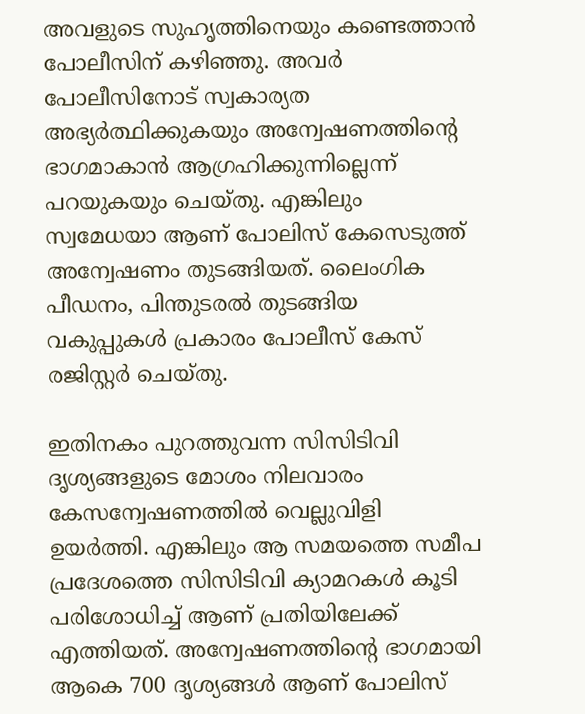അവളുടെ സുഹൃത്തിനെയും കണ്ടെത്താൻ പോലീസിന് കഴിഞ്ഞു. അവർ പോലീസിനോട് സ്വകാര്യത അഭ്യർത്ഥിക്കുകയും അന്വേഷണത്തിന്റെ ഭാഗമാകാൻ ആഗ്രഹിക്കുന്നില്ലെന്ന് പറയുകയും ചെയ്തു. എങ്കിലും സ്വമേധയാ ആണ് പോലിസ് കേസെടുത്ത് അന്വേഷണം തുടങ്ങിയത്. ലൈംഗിക പീഡനം, പിന്തുടരൽ തുടങ്ങിയ വകുപ്പുകൾ പ്രകാരം പോലീസ് കേസ് രജിസ്റ്റർ ചെയ്തു.

ഇതിനകം പുറത്തുവന്ന സിസിടിവി ദൃശ്യങ്ങളുടെ മോശം നിലവാരം കേസന്വേഷണത്തിൽ വെല്ലുവിളി ഉയർത്തി. എങ്കിലും ആ സമയത്തെ സമീപ പ്രദേശത്തെ സിസിടിവി ക്യാമറകൾ കൂടി പരിശോധിച്ച് ആണ് പ്രതിയിലേക്ക് എത്തിയത്. അന്വേഷണത്തിൻ്റെ ഭാഗമായി ആകെ 700 ദൃശ്യങ്ങൾ ആണ് പോലിസ്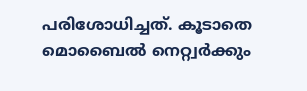പരിശോധിച്ചത്. കൂടാതെ മൊബൈൽ നെറ്റ്വർക്കും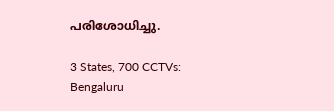പരിശോധിച്ചു.

3 States, 700 CCTVs: Bengaluru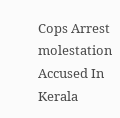Cops Arrest molestation Accused In Kerala